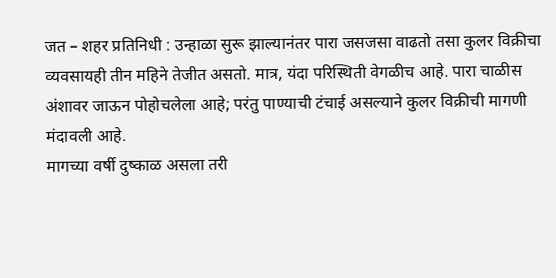जत – शहर प्रतिनिधी : उन्हाळा सुरू झाल्यानंतर पारा जसजसा वाढतो तसा कुलर विक्रीचा व्यवसायही तीन महिने तेजीत असतो. मात्र, यंदा परिस्थिती वेगळीच आहे. पारा चाळीस अंशावर जाऊन पोहोचलेला आहे; परंतु पाण्याची टंचाई असल्याने कुलर विक्रीची मागणी मंदावली आहे.
मागच्या वर्षी दुष्काळ असला तरी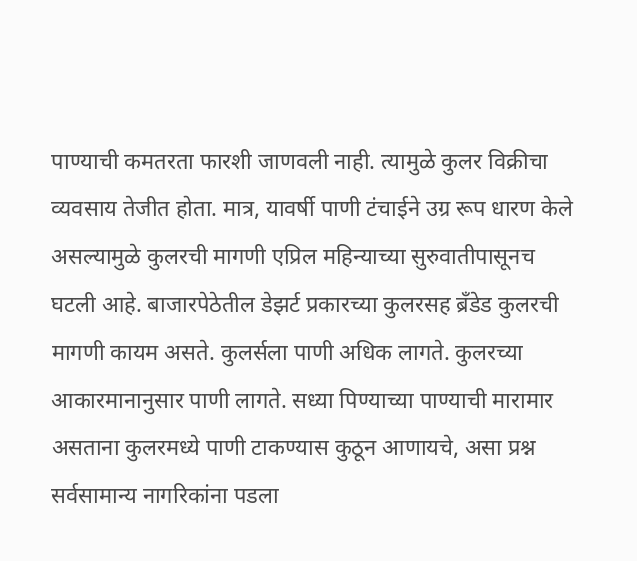पाण्याची कमतरता फारशी जाणवली नाही. त्यामुळे कुलर विक्रीचा व्यवसाय तेजीत होता. मात्र, यावर्षी पाणी टंचाईने उग्र रूप धारण केले असल्यामुळे कुलरची मागणी एप्रिल महिन्याच्या सुरुवातीपासूनच घटली आहे. बाजारपेठेतील डेझर्ट प्रकारच्या कुलरसह ब्रँडेड कुलरची मागणी कायम असते. कुलर्सला पाणी अधिक लागते. कुलरच्या आकारमानानुसार पाणी लागते. सध्या पिण्याच्या पाण्याची मारामार असताना कुलरमध्ये पाणी टाकण्यास कुठून आणायचे, असा प्रश्न सर्वसामान्य नागरिकांना पडला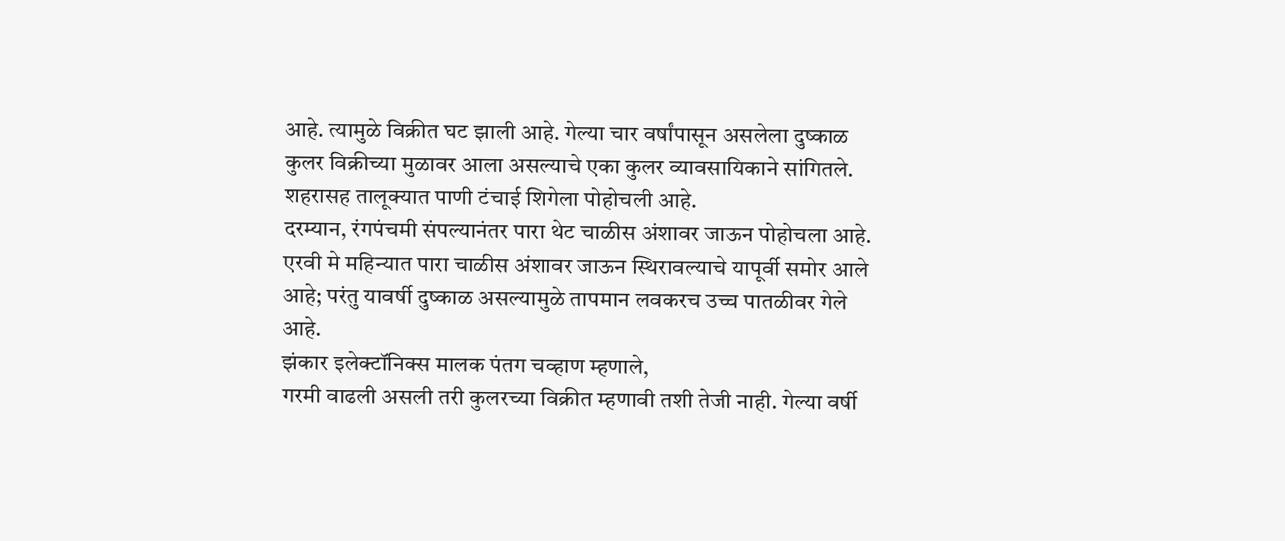आहे. त्यामुळे विक्रीत घट झाली आहे. गेल्या चार वर्षांपासून असलेला दुष्काळ कुलर विक्रीच्या मुळावर आला असल्याचे एका कुलर व्यावसायिकाने सांगितले.
शहरासह तालूक्यात पाणी टंचाई शिगेला पोहोचली आहे.
दरम्यान, रंगपंचमी संपल्यानंतर पारा थेट चाळीस अंशावर जाऊन पोहोचला आहे. एरवी मे महिन्यात पारा चाळीस अंशावर जाऊन स्थिरावल्याचे यापूर्वी समोर आले आहे; परंतु यावर्षी दुष्काळ असल्यामुळे तापमान लवकरच उच्च पातळीवर गेले आहे.
झंकार इलेक्टॉनिक्स मालक पंतग चव्हाण म्हणाले,
गरमी वाढली असली तरी कुलरच्या विक्रीत म्हणावी तशी तेजी नाही. गेल्या वर्षी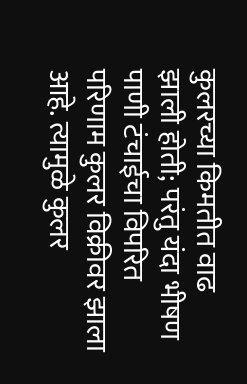कुलरच्या किमतीत वाढ झाली होती; परंतु यंदा भीषण पाणी टंचाईचा विपरित परिणाम कुलर विक्रीवर झाला आहे. त्यामुळे कुलर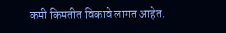कमी किमतीत विकावे लागत आहेत.